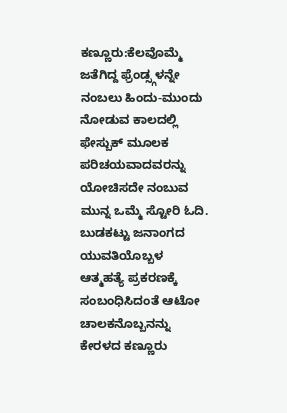ಕಣ್ಣೂರು:ಕೆಲವೊಮ್ಮೆ ಜತೆಗಿದ್ದ ಫ್ರೆಂಡ್ಸ್ಗಳನ್ನೇ ನಂಬಲು ಹಿಂದು-ಮುಂದು ನೋಡುವ ಕಾಲದಲ್ಲಿ ಫೇಸ್ಬುಕ್ ಮೂಲಕ ಪರಿಚಯವಾದವರನ್ನು ಯೋಚಿಸದೇ ನಂಬುವ ಮುನ್ನ ಒಮ್ಮೆ ಸ್ಟೋರಿ ಓದಿ.
ಬುಡಕಟ್ಟು ಜನಾಂಗದ ಯುವತಿಯೊಬ್ಬಳ ಆತ್ಮಹತ್ಯೆ ಪ್ರಕರಣಕ್ಕೆ ಸಂಬಂಧಿಸಿದಂತೆ ಆಟೋ ಚಾಲಕನೊಬ್ಬನನ್ನು ಕೇರಳದ ಕಣ್ಣೂರು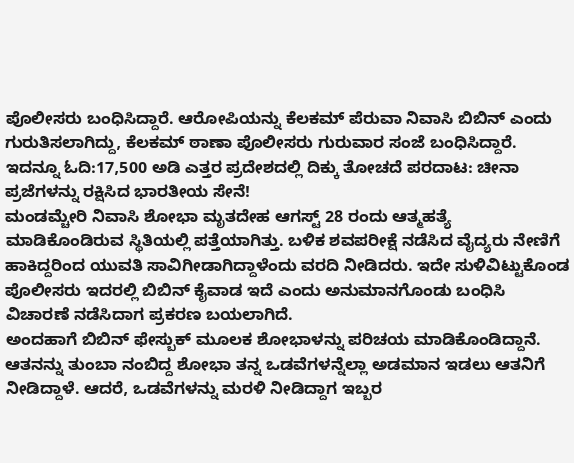ಪೊಲೀಸರು ಬಂಧಿಸಿದ್ದಾರೆ. ಆರೋಪಿಯನ್ನು ಕೆಲಕಮ್ ಪೆರುವಾ ನಿವಾಸಿ ಬಿಬಿನ್ ಎಂದು ಗುರುತಿಸಲಾಗಿದ್ದು, ಕೆಲಕಮ್ ಠಾಣಾ ಪೊಲೀಸರು ಗುರುವಾರ ಸಂಜೆ ಬಂಧಿಸಿದ್ದಾರೆ.
ಇದನ್ನೂ ಓದಿ:17,500 ಅಡಿ ಎತ್ತರ ಪ್ರದೇಶದಲ್ಲಿ ದಿಕ್ಕು ತೋಚದೆ ಪರದಾಟ: ಚೀನಾ ಪ್ರಜೆಗಳನ್ನು ರಕ್ಷಿಸಿದ ಭಾರತೀಯ ಸೇನೆ!
ಮಂಡಮ್ಚೇರಿ ನಿವಾಸಿ ಶೋಭಾ ಮೃತದೇಹ ಆಗಸ್ಟ್ 28 ರಂದು ಆತ್ಮಹತ್ಯೆ ಮಾಡಿಕೊಂಡಿರುವ ಸ್ಥಿತಿಯಲ್ಲಿ ಪತ್ತೆಯಾಗಿತ್ತು. ಬಳಿಕ ಶವಪರೀಕ್ಷೆ ನಡೆಸಿದ ವೈದ್ಯರು ನೇಣಿಗೆ ಹಾಕಿದ್ದರಿಂದ ಯುವತಿ ಸಾವಿಗೀಡಾಗಿದ್ದಾಳೆಂದು ವರದಿ ನೀಡಿದರು. ಇದೇ ಸುಳಿವಿಟ್ಟುಕೊಂಡ ಪೊಲೀಸರು ಇದರಲ್ಲಿ ಬಿಬಿನ್ ಕೈವಾಡ ಇದೆ ಎಂದು ಅನುಮಾನಗೊಂಡು ಬಂಧಿಸಿ ವಿಚಾರಣೆ ನಡೆಸಿದಾಗ ಪ್ರಕರಣ ಬಯಲಾಗಿದೆ.
ಅಂದಹಾಗೆ ಬಿಬಿನ್ ಫೇಸ್ಬುಕ್ ಮೂಲಕ ಶೋಭಾಳನ್ನು ಪರಿಚಯ ಮಾಡಿಕೊಂಡಿದ್ದಾನೆ. ಆತನನ್ನು ತುಂಬಾ ನಂಬಿದ್ದ ಶೋಭಾ ತನ್ನ ಒಡವೆಗಳನ್ನೆಲ್ಲಾ ಅಡಮಾನ ಇಡಲು ಆತನಿಗೆ ನೀಡಿದ್ದಾಳೆ. ಆದರೆ, ಒಡವೆಗಳನ್ನು ಮರಳಿ ನೀಡಿದ್ದಾಗ ಇಬ್ಬರ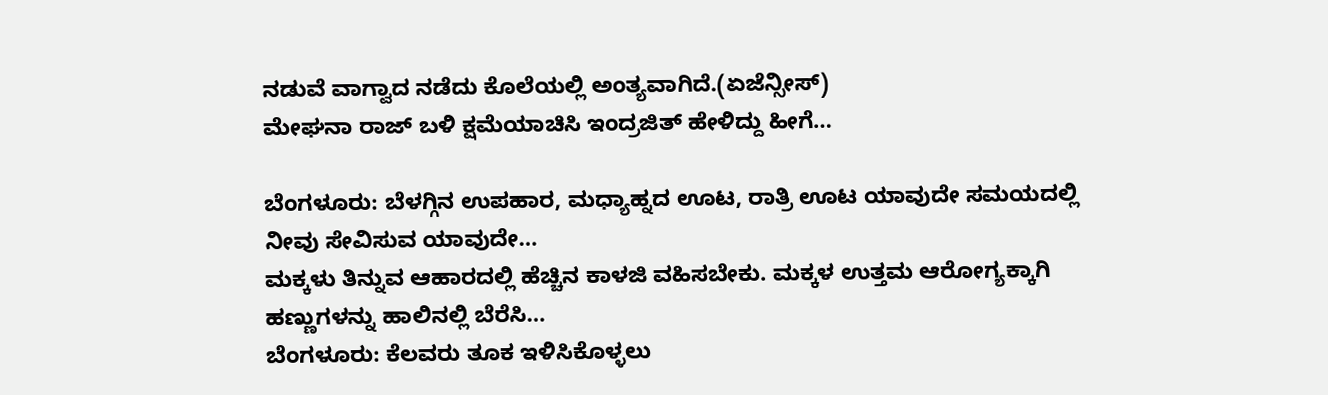ನಡುವೆ ವಾಗ್ವಾದ ನಡೆದು ಕೊಲೆಯಲ್ಲಿ ಅಂತ್ಯವಾಗಿದೆ.(ಏಜೆನ್ಸೀಸ್)
ಮೇಘನಾ ರಾಜ್ ಬಳಿ ಕ್ಷಮೆಯಾಚಿಸಿ ಇಂದ್ರಜಿತ್ ಹೇಳಿದ್ದು ಹೀಗೆ…

ಬೆಂಗಳೂರು: ಬೆಳಗ್ಗಿನ ಉಪಹಾರ, ಮಧ್ಯಾಹ್ನದ ಊಟ, ರಾತ್ರಿ ಊಟ ಯಾವುದೇ ಸಮಯದಲ್ಲಿ ನೀವು ಸೇವಿಸುವ ಯಾವುದೇ…
ಮಕ್ಕಳು ತಿನ್ನುವ ಆಹಾರದಲ್ಲಿ ಹೆಚ್ಚಿನ ಕಾಳಜಿ ವಹಿಸಬೇಕು. ಮಕ್ಕಳ ಉತ್ತಮ ಆರೋಗ್ಯಕ್ಕಾಗಿ ಹಣ್ಣುಗಳನ್ನು ಹಾಲಿನಲ್ಲಿ ಬೆರೆಸಿ…
ಬೆಂಗಳೂರು: ಕೆಲವರು ತೂಕ ಇಳಿಸಿಕೊಳ್ಳಲು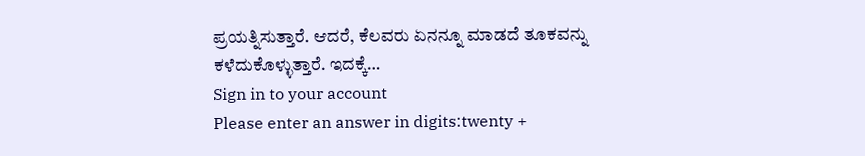ಪ್ರಯತ್ನಿಸುತ್ತಾರೆ. ಆದರೆ, ಕೆಲವರು ಏನನ್ನೂ ಮಾಡದೆ ತೂಕವನ್ನು ಕಳೆದುಕೊಳ್ಳುತ್ತಾರೆ. ಇದಕ್ಕೆ…
Sign in to your account
Please enter an answer in digits:twenty +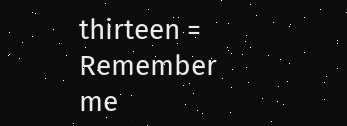thirteen =
Remember me